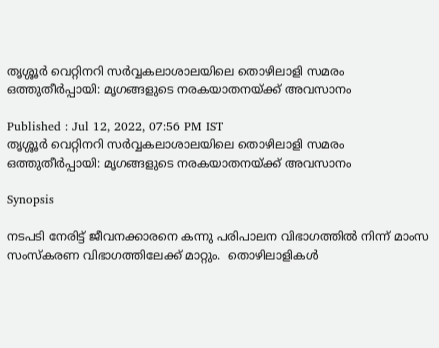തൃശ്ശൂര്‍ വെറ്റിനറി സര്‍വ്വകലാശാലയിലെ തൊഴിലാളി സമരം ഒത്തുതീര്‍പ്പായി: മൃഗങ്ങളുടെ നരകയാതനയ്ക്ക് അവസാനം

Published : Jul 12, 2022, 07:56 PM IST
തൃശ്ശൂര്‍ വെറ്റിനറി സര്‍വ്വകലാശാലയിലെ തൊഴിലാളി സമരം ഒത്തുതീര്‍പ്പായി: മൃഗങ്ങളുടെ നരകയാതനയ്ക്ക് അവസാനം

Synopsis

നടപടി നേരിട്ട് ജീവനക്കാരനെ കന്നു പരിപാലന വിഭാഗത്തില്‍ നിന്ന് മാംസ സംസ്കരണ വിഭാഗത്തിലേക്ക് മാറ്റും.  തൊഴിലാളികള്‍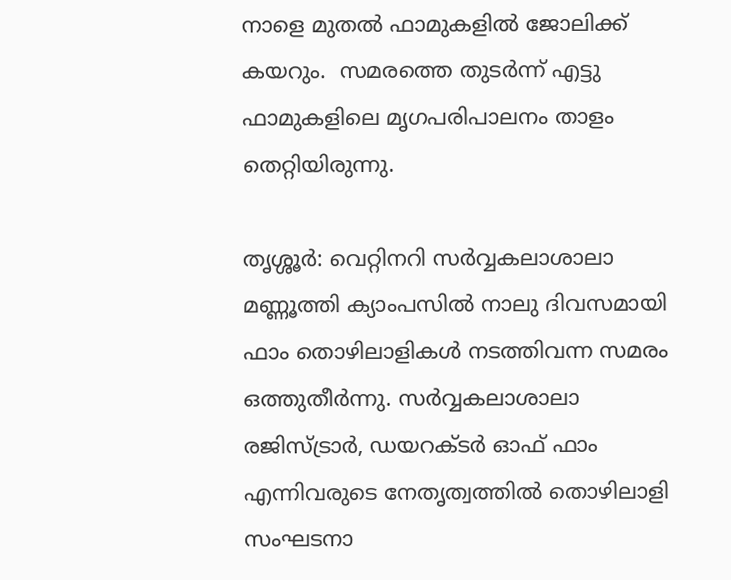നാളെ മുതല്‍ ഫാമുകളില്‍ ജോലിക്ക് കയറും.  സമരത്തെ തുടര്‍ന്ന് എട്ടു ഫാമുകളിലെ മൃഗപരിപാലനം താളം തെറ്റിയിരുന്നു.

തൃശ്ശൂര്‍: വെറ്റിനറി സര്‍വ്വകലാശാലാ മണ്ണൂത്തി ക്യാംപസില്‍ നാലു ദിവസമായി ഫാം തൊഴിലാളികള്‍ നടത്തിവന്ന സമരം ഒത്തുതീര്‍ന്നു. സര്‍വ്വകലാശാലാ രജിസ്ട്രാര്‍, ഡയറക്ടര്‍ ഓഫ് ഫാം എന്നിവരുടെ നേതൃത്വത്തില്‍ തൊഴിലാളി സംഘടനാ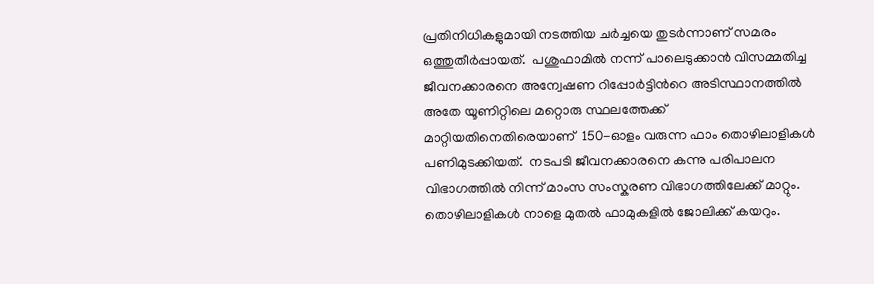പ്രതിനിധികളുമായി നടത്തിയ ചര്‍ച്ചയെ തുടര്‍ന്നാണ് സമരം ഒത്തുതീര്‍പ്പായത്.  പശുഫാമില്‍ നന്ന് പാലെടുക്കാന്‍ വിസമ്മതിച്ച ജീവനക്കാരനെ അന്വേഷണ റിപ്പോര്‍ട്ടിന്‍റെ അടിസ്ഥാനത്തില്‍  അതേ യൂണിറ്റിലെ മറ്റൊരു സ്ഥലത്തേക്ക് മാറ്റിയതിനെതിരെയാണ്  150-ഓളം വരുന്ന ഫാം തൊഴിലാളികള്‍ പണിമുടക്കിയത്.  നടപടി ജീവനക്കാരനെ കന്നു പരിപാലന വിഭാഗത്തില്‍ നിന്ന് മാംസ സംസ്കരണ വിഭാഗത്തിലേക്ക് മാറ്റും.  തൊഴിലാളികള്‍ നാളെ മുതല്‍ ഫാമുകളില്‍ ജോലിക്ക് കയറും.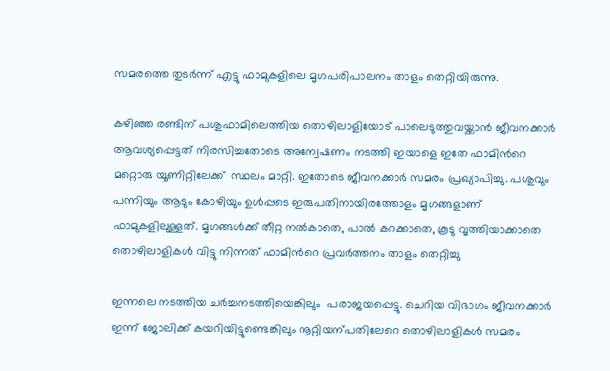സമരത്തെ തുടര്‍ന്ന് എട്ടു ഫാമുകളിലെ മൃഗപരിപാലനം താളം തെറ്റിയിരുന്നു.

കഴിഞ്ഞ രണ്ടിന് പശുഫാമിലെത്തിയ തൊഴിലാളിയോട് പാലെടുത്തുവയ്ക്കാന്‍ ജീവനക്കാര്‍ ആവശ്യപ്പെട്ടത് നിരസിച്ചതോടെ അന്വേഷണം നടത്തി ഇയാളെ ഇതേ ഫാമിന്‍റെ മറ്റൊരു യൂണിറ്റിലേക്ക്  സ്ഥലം മാറ്റി. ഇതോടെ ജീവനക്കാര്‍ സമരം പ്രഖ്യാപിച്ചു. പശുവും പന്നിയും ആടും കോഴിയും ഉള്‍പ്പടെ ഇരുപതിനായിരത്തോളം മൃഗങ്ങളാണ് ഫാമുകളിലുള്ളത്. മൃഗങ്ങള്‍ക്ക് തീറ്റ നല്‍കാതെ, പാല്‍ കറക്കാതെ, കൂടു വൃത്തിയാക്കാതെ തൊഴിലാളികള്‍ വിട്ടു നിന്നത് ഫാമിന്‍റെ പ്രവര്‍ത്തനം താളം തെറ്റിച്ചു

ഇന്നലെ നടത്തിയ ചര്‍ച്ചനടത്തിയെങ്കിലും  പരാജയപ്പെട്ടു. ചെറിയ വിഭാഗം ജീവനക്കാര്‍ ഇന്ന് ജോലിക്ക് കയറിയിട്ടുണ്ടെങ്കിലും നൂറ്റിയന്പതിലേറെ തൊഴിലാളികള്‍ സമരം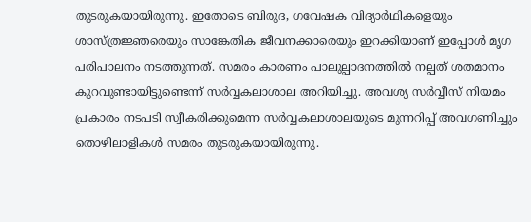തുടരുകയായിരുന്നു. ഇതോടെ ബിരുദ, ഗവേഷക വിദ്യാര്‍ഥികളെയും ശാസ്ത്രജ്ഞരെയും സാങ്കേതിക ജീവനക്കാരെയും ഇറക്കിയാണ് ഇപ്പോള്‍ മൃഗ പരിപാലനം നടത്തുന്നത്. സമരം കാരണം പാലുല്പാദനത്തില്‍ നല്പത് ശതമാനം കുറവുണ്ടായിട്ടുണ്ടെന്ന് സര്‍വ്വകലാശാല അറിയിച്ചു. അവശ്യ സര്‍വ്വീസ് നിയമം പ്രകാരം നടപടി സ്വീകരിക്കുമെന്ന സര്‍വ്വകലാശാലയുടെ മുന്നറിപ്പ് അവഗണിച്ചും  തൊഴിലാളികള്‍ സമരം തുടരുകയായിരുന്നു.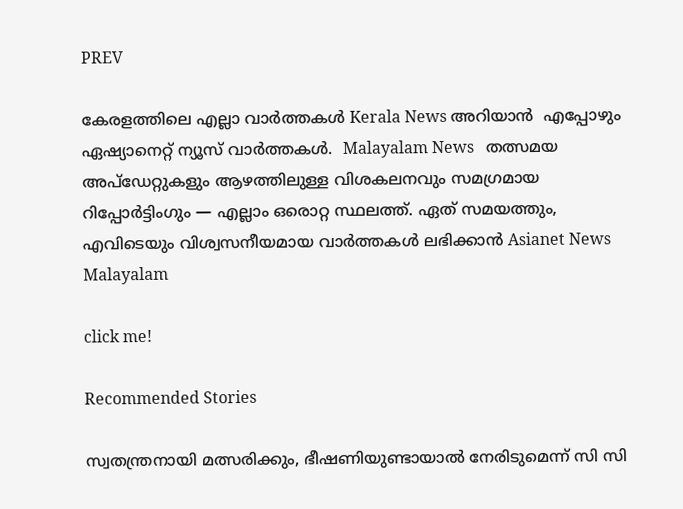PREV

കേരളത്തിലെ എല്ലാ വാർത്തകൾ Kerala News അറിയാൻ  എപ്പോഴും ഏഷ്യാനെറ്റ് ന്യൂസ് വാർത്തകൾ.  Malayalam News   തത്സമയ അപ്‌ഡേറ്റുകളും ആഴത്തിലുള്ള വിശകലനവും സമഗ്രമായ റിപ്പോർട്ടിംഗും — എല്ലാം ഒരൊറ്റ സ്ഥലത്ത്. ഏത് സമയത്തും, എവിടെയും വിശ്വസനീയമായ വാർത്തകൾ ലഭിക്കാൻ Asianet News Malayalam

click me!

Recommended Stories

സ്വതന്ത്രനായി മത്സരിക്കും, ഭീഷണിയുണ്ടായാൽ നേരിടുമെന്ന് സി സി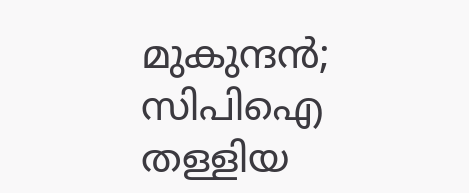മുകുന്ദൻ; സിപിഐ തള്ളിയ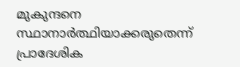മുകുന്ദനെ സ്ഥാനാർത്ഥിയാക്കരുതെന്ന് പ്രാദേശിക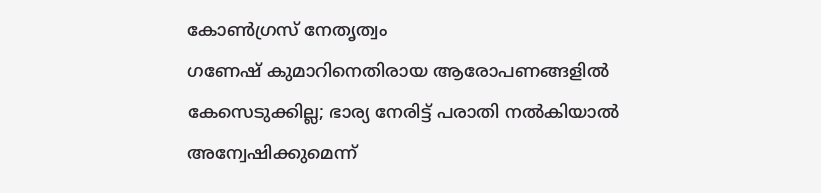കോൺഗ്രസ് നേതൃത്വം
ഗണേഷ് കുമാറിനെതിരായ ആരോപണങ്ങളിൽ കേസെടുക്കില്ല; ഭാര്യ നേരിട്ട് പരാതി നൽകിയാൽ അന്വേഷിക്കുമെന്ന്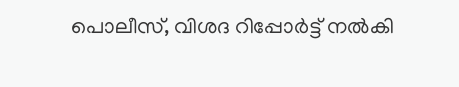പൊലീസ്, വിശദ റിപ്പോർട്ട് നൽകി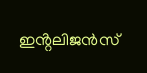ഇൻ്റലിജൻസ്